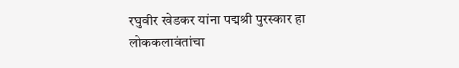रघुवीर खेडकर यांना पद्मश्री पुरस्कार हा लोककलावंतांचा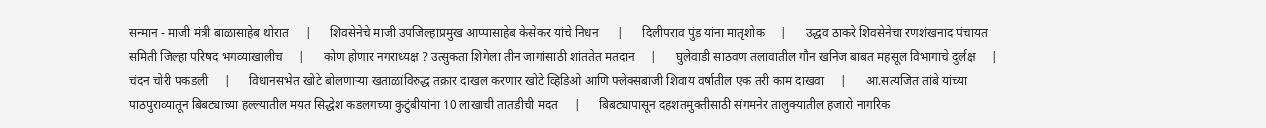सन्मान - माजी मंत्री बाळासाहेब थोरात     |      शिवसेनेचे माजी उपजिल्हाप्रमुख आप्पासाहेब केसेकर यांचे निधन      |      दिलीपराव पुंड यांना मातृशोक     |      उद्धव ठाकरे शिवसेनेचा रणशंखनाद पंचायत समिती जिल्हा परिषद भगव्याखालीच     |      कोण होणार नगराध्यक्ष ? उत्सुकता शिगेला तीन जागांसाठी शांततेत मतदान     |      घुलेवाडी साठवण तलावातील गौन खनिज बाबत महसूल विभागाचे दुर्लक्ष     |      चंदन चोरी पकडली     |      विधानसभेत खोटे बोलणाऱ्या खताळांविरुद्ध तक्रार दाखल करणार खोटे व्हिडिओ आणि फ्लेक्सबाजी शिवाय वर्षातील एक तरी काम दाखवा     |      आ.सत्यजित तांबे यांच्या पाठपुराव्यातून बिबट्याच्या हल्ल्यातील मयत सिद्धेश कडलगच्या कुटुंबीयांना 10 लाखाची तातडीची मदत     |      बिबट्यापासून दहशतमुक्तीसाठी संगमनेर तालुक्यातील हजारो नागरिक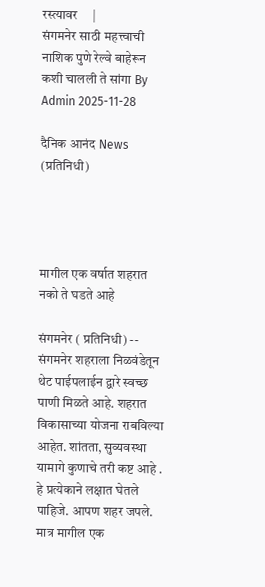रस्त्यावर     |
संगमनेर साठी महत्त्वाची नाशिक पुणे रेल्वे बाहेरून कशी चालली ते सांगा By Admin 2025-11-28

दैनिक आनंद News (प्रतिनिधी)




मागील एक वर्षात शहरात नको ते घडते आहे

संगमनेर ( प्रतिनिधी) -- संगमनेर शहराला निळवंडेतून थेट पाईपलाईन द्वारे स्वच्छ पाणी मिळते आहे. शहरात विकासाच्या योजना राबविल्या आहेत. शांतता, सुव्यवस्था यामागे कुणाचे तरी कष्ट आहे . हे प्रत्येकाने लक्षात घेतले पाहिजे. आपण शहर जपले. मात्र मागील एक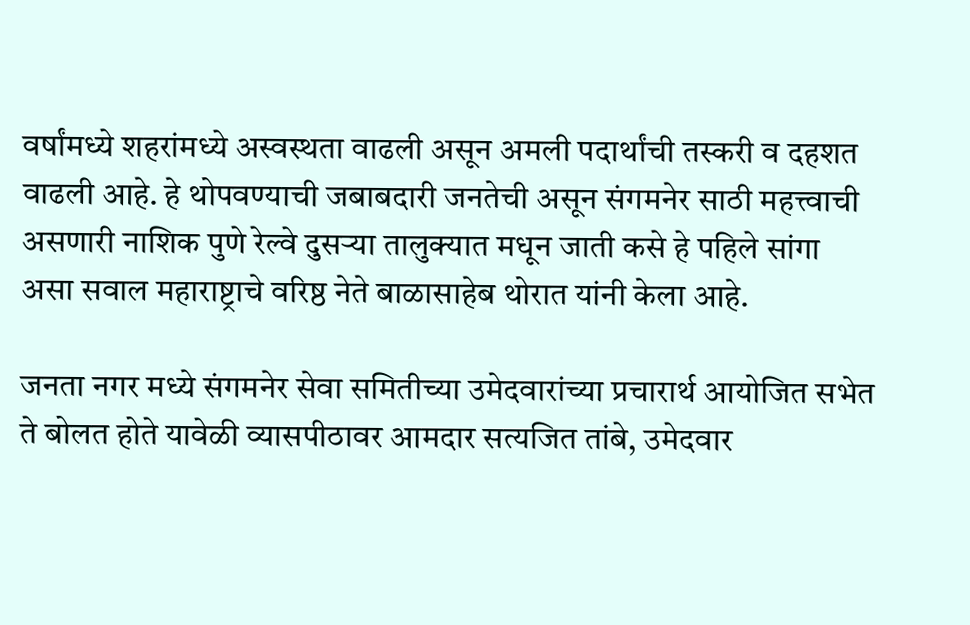वर्षांमध्ये शहरांमध्ये अस्वस्थता वाढली असून अमली पदार्थांची तस्करी व दहशत वाढली आहे. हे थोपवण्याची जबाबदारी जनतेची असून संगमनेर साठी महत्त्वाची असणारी नाशिक पुणे रेल्वे दुसऱ्या तालुक्यात मधून जाती कसे हे पहिले सांगा असा सवाल महाराष्ट्राचे वरिष्ठ नेते बाळासाहेब थोरात यांनी केला आहे.

जनता नगर मध्ये संगमनेर सेवा समितीच्या उमेदवारांच्या प्रचारार्थ आयोजित सभेत ते बोलत होते यावेळी व्यासपीठावर आमदार सत्यजित तांबे, उमेदवार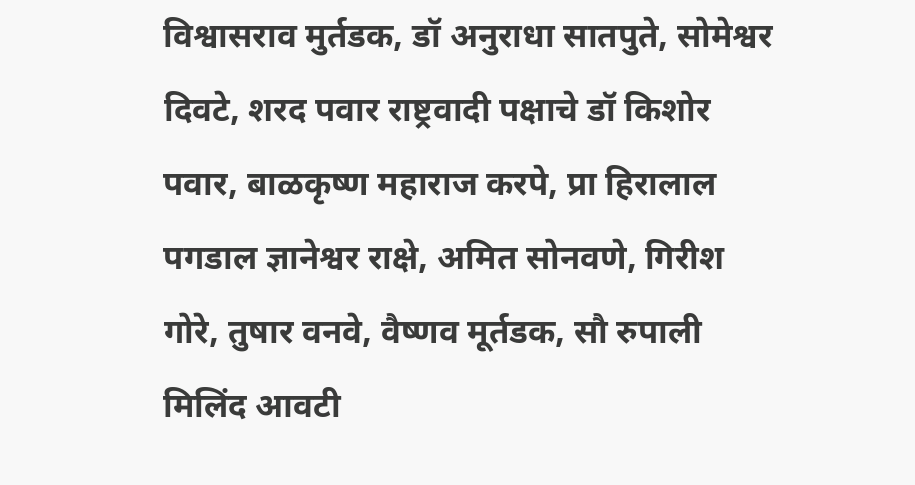विश्वासराव मुर्तडक, डॉ अनुराधा सातपुते, सोमेश्वर दिवटे, शरद पवार राष्ट्रवादी पक्षाचे डॉ किशोर पवार, बाळकृष्ण महाराज करपे, प्रा हिरालाल पगडाल ज्ञानेश्वर राक्षे, अमित सोनवणे, गिरीश गोरे, तुषार वनवे, वैष्णव मूर्तडक, सौ रुपाली मिलिंद आवटी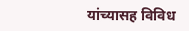यांच्यासह विविध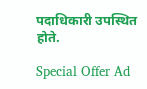पदाधिकारी उपस्थित होते.

Special Offer Ad